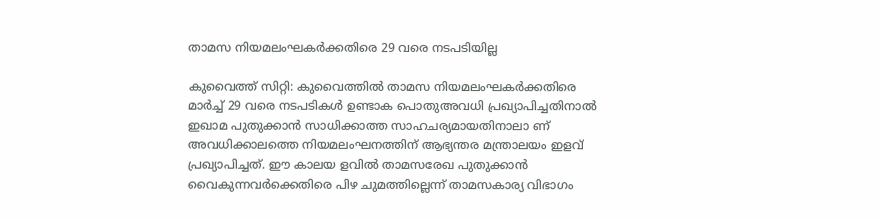താമസ നിയമലംഘകർക്കതിരെ 29 വരെ നടപടിയില്ല

കുവൈത്ത് സിറ്റി: കുവൈത്തിൽ താമസ നിയമലംഘകർക്കതിരെ മാർച്ച് 29 വരെ നടപടികൾ ഉണ്ടാക പൊതുഅവധി പ്രഖ്യാപിച്ചതിനാൽ ഇഖാമ പുതുക്കാൻ സാധിക്കാത്ത സാഹചര്യമായതിനാലാ ണ് അവധിക്കാലത്തെ നിയമലംഘനത്തിന് ആഭ്യന്തര മന്ത്രാലയം ഇളവ് പ്രഖ്യാപിച്ചത്. ഈ കാലയ ളവിൽ താമസരേഖ പുതുക്കാൻ വൈകുന്നവർക്കെതിരെ പിഴ ചുമത്തില്ലെന്ന് താമസകാര്യ വിഭാഗം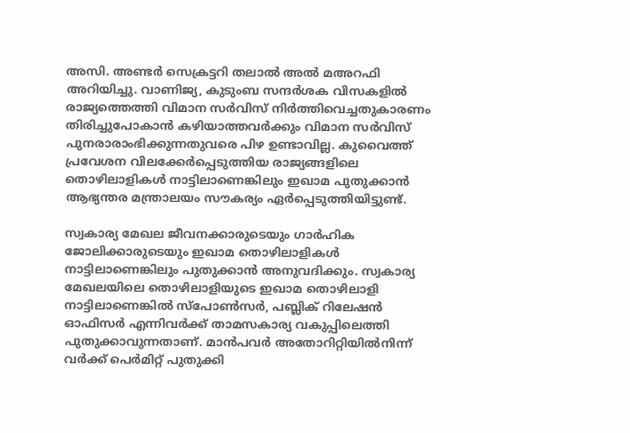അസി. അണ്ടർ സെക്രട്ടറി തലാൽ അൽ മഅറഫി അറിയിച്ചു. വാണിജ്യ, കുടുംബ സന്ദർശക വിസകളിൽ രാജ്യത്തെത്തി വിമാന സർവിസ്‌ നിർത്തിവെച്ചതുകാരണം തിരിച്ചുപോകാൻ കഴിയാത്തവർക്കും വിമാന സർവിസ്‌ പുനരാരാംഭിക്കുന്നതുവരെ പിഴ ഉണ്ടാവില്ല. കുവൈത്ത് പ്രവേശന വിലക്കേർപ്പെടുത്തിയ രാജ്യങ്ങളിലെ തൊഴിലാളികൾ നാട്ടിലാണെങ്കിലും ഇഖാമ പുതുക്കാൻ ആഭ്യന്തര മന്ത്രാലയം സൗകര്യം ഏർപ്പെടുത്തിയിട്ടുണ്ട്.

സ്വകാര്യ മേഖല ജീവനക്കാരുടെയും ഗാർഹിക ജോലിക്കാരുടെയും ഇഖാമ തൊഴിലാളികൾ നാട്ടിലാണെങ്കിലും പുതുക്കാൻ അനുവദിക്കും. സ്വകാര്യ മേഖലയിലെ തൊഴിലാളിയുടെ ഇഖാമ തൊഴിലാളി നാട്ടിലാണെങ്കിൽ സ്പോൺസർ, പബ്ലിക് റിലേഷൻ ഓഫിസർ എന്നിവർക്ക് താമസകാര്യ വകുപ്പിലെത്തി പുതുക്കാവുന്നതാണ്. മാൻപവർ അതോറിറ്റിയിൽനിന്ന് വർക്ക് പെർമിറ്റ് പുതുക്കി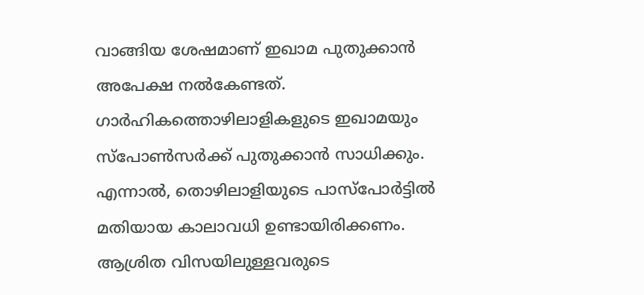വാങ്ങിയ ശേഷമാണ് ഇഖാമ പുതുക്കാൻ അപേക്ഷ നൽകേണ്ടത്. ഗാർഹികത്തൊഴിലാളികളുടെ ഇഖാമയും സ്പോൺസർക്ക് പുതുക്കാൻ സാധിക്കും. എന്നാൽ, തൊഴിലാളിയുടെ പാസ്പോർട്ടിൽ മതിയായ കാലാവധി ഉണ്ടായിരിക്കണം. ആശ്രിത വിസയിലുള്ളവരുടെ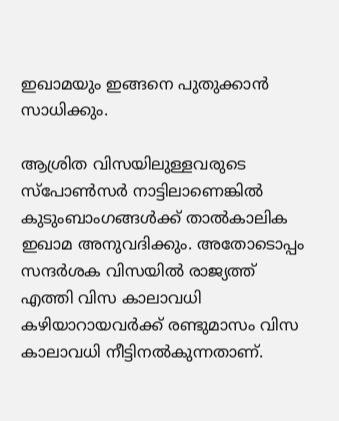ഇഖാമയും ഇങ്ങനെ പുതുക്കാൻ സാധിക്കും.

ആശ്രിത വിസയിലുള്ളവരുടെ സ്പോൺസർ നാട്ടിലാണെങ്കിൽ കുടുംബാംഗങ്ങൾക്ക് താൽകാലിക ഇഖാമ അനുവദിക്കും. അതോടൊപ്പം സന്ദർശക വിസയിൽ രാജ്യത്ത്‌ എത്തി വിസ കാലാവധി കഴിയാറായവർക്ക് രണ്ടുമാസം വിസ കാലാവധി നീട്ടിനൽകുന്നതാണ്.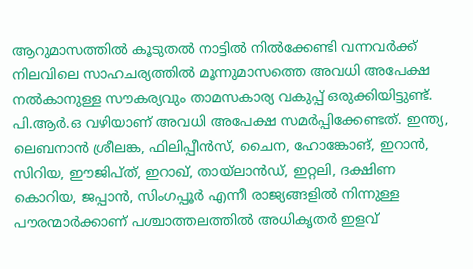ആറുമാസത്തിൽ കൂടുതൽ നാട്ടിൽ നിൽക്കേണ്ടി വന്നവർക്ക് നിലവിലെ സാഹചര്യത്തിൽ മൂന്നുമാസത്തെ അവധി അപേക്ഷ നൽകാനുള്ള സൗകര്യവും താമസകാര്യ വകുപ്പ് ഒരുക്കിയിട്ടുണ്ട്. പി.ആർ.ഒ വഴിയാണ് അവധി അപേക്ഷ സമർപ്പിക്കേണ്ടത്. ഇന്ത്യ, ലെബനാൻ ശ്രീലങ്ക, ഫിലിപ്പീൻസ്, ചൈന, ഹോങ്കോങ്, ഇറാൻ, സിറിയ, ഈജിപ്ത്, ഇറാഖ്, തായ്ലാൻഡ്, ഇറ്റലി, ദക്ഷിണ കൊറിയ, ജപ്പാൻ, സിംഗപ്പൂർ എന്നീ രാജ്യങ്ങളിൽ നിന്നുള്ള പൗരന്മാർക്കാണ് പശ്ചാത്തലത്തിൽ അധികൃതർ ഇളവ്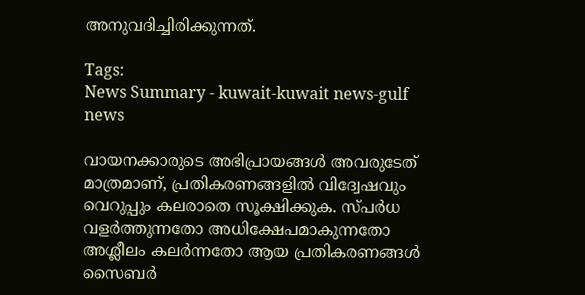അനുവദിച്ചിരിക്കുന്നത്.

Tags:
News Summary - kuwait-kuwait news-gulf news

വായനക്കാരുടെ അഭിപ്രായങ്ങള്‍ അവരുടേത് മാത്രമാണ്, പ്രതികരണങ്ങളിൽ വിദ്വേഷവും വെറുപ്പും കലരാതെ സൂക്ഷിക്കുക. സ്പർധ വളർത്തുന്നതോ അധിക്ഷേപമാകുന്നതോ അശ്ലീലം കലർന്നതോ ആയ പ്രതികരണങ്ങൾ സൈബർ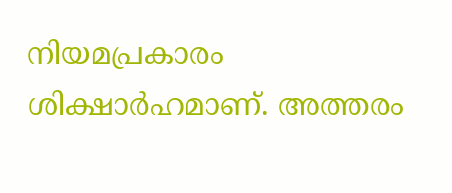നിയമപ്രകാരം ശിക്ഷാർഹമാണ്. അത്തരം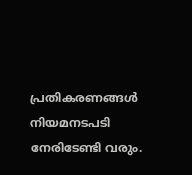പ്രതികരണങ്ങൾ നിയമനടപടി നേരിടേണ്ടി വരും.